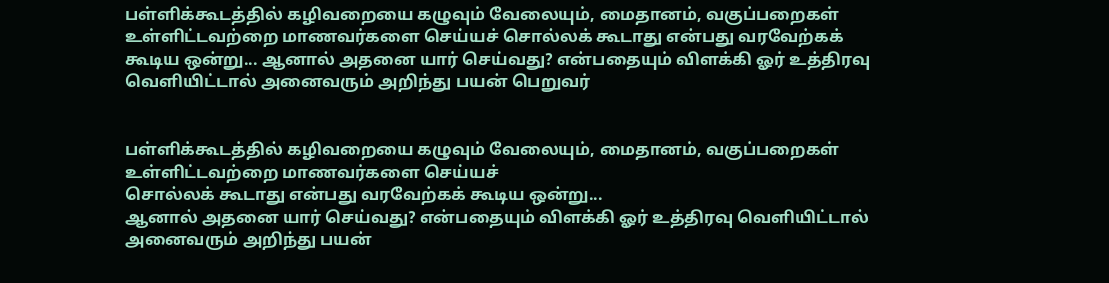பள்ளிக்கூடத்தில் கழிவறையை கழுவும் வேலையும், மைதானம், வகுப்பறைகள் உள்ளிட்டவற்றை மாணவர்களை செய்யச் சொல்லக் கூடாது என்பது வரவேற்கக் கூடிய ஒன்று... ஆனால் அதனை யார் செய்வது? என்பதையும் விளக்கி ஓர் உத்திரவு வெளியிட்டால் அனைவரும் அறிந்து பயன் பெறுவர்


பள்ளிக்கூடத்தில் கழிவறையை கழுவும் வேலையும், மைதானம், வகுப்பறைகள் உள்ளிட்டவற்றை மாணவர்களை செய்யச்
சொல்லக் கூடாது என்பது வரவேற்கக் கூடிய ஒன்று...
ஆனால் அதனை யார் செய்வது? என்பதையும் விளக்கி ஓர் உத்திரவு வெளியிட்டால் அனைவரும் அறிந்து பயன்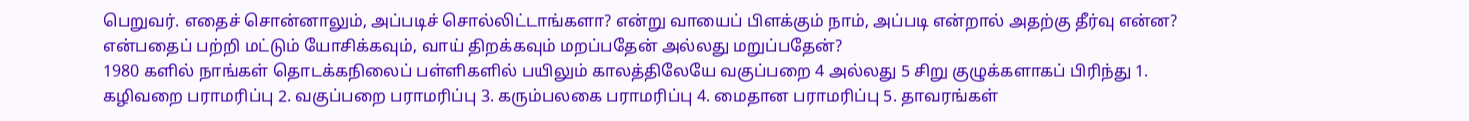பெறுவர். எதைச் சொன்னாலும், அப்படிச் சொல்லிட்டாங்களா? என்று வாயைப் பிளக்கும் நாம், அப்படி என்றால் அதற்கு தீர்வு என்ன? என்பதைப் பற்றி மட்டும் யோசிக்கவும், வாய் திறக்கவும் மறப்பதேன் அல்லது மறுப்பதேன்?
1980 களில் நாங்கள் தொடக்கநிலைப் பள்ளிகளில் பயிலும் காலத்திலேயே வகுப்பறை 4 அல்லது 5 சிறு குழுக்களாகப் பிரிந்து 1. கழிவறை பராமரிப்பு 2. வகுப்பறை பராமரிப்பு 3. கரும்பலகை பராமரிப்பு 4. மைதான பராமரிப்பு 5. தாவரங்கள்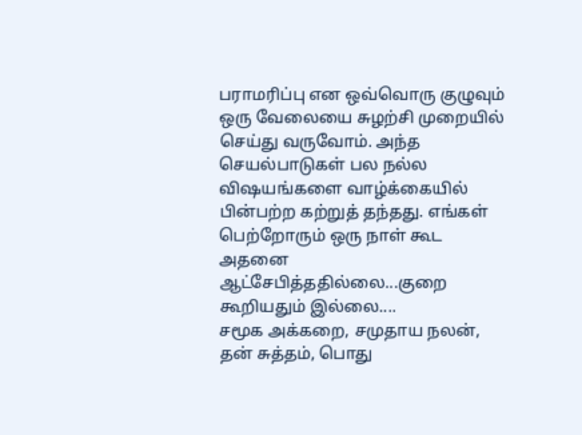பராமரிப்பு என ஒவ்வொரு குழுவும் ஒரு வேலையை சுழற்சி முறையில் செய்து வருவோம். அந்த செயல்பாடுகள் பல நல்ல விஷயங்களை வாழ்க்கையில் பின்பற்ற கற்றுத் தந்தது. எங்கள் பெற்றோரும் ஒரு நாள் கூட அதனை ஆட்சேபித்ததில்லை...குறை கூறியதும் இல்லை....
சமூக அக்கறை, சமுதாய நலன், தன் சுத்தம், பொது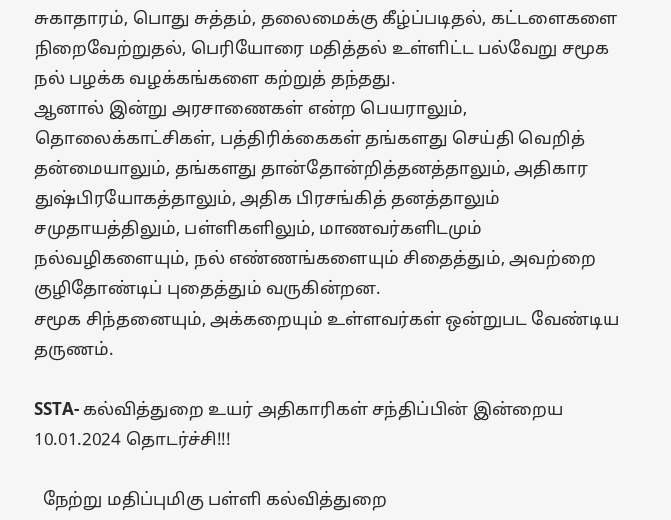சுகாதாரம், பொது சுத்தம், தலைமைக்கு கீழ்ப்படிதல், கட்டளைகளை நிறைவேற்றுதல், பெரியோரை மதித்தல் உள்ளிட்ட பல்வேறு சமூக நல் பழக்க வழக்கங்களை கற்றுத் தந்தது.
ஆனால் இன்று அரசாணைகள் என்ற பெயராலும், தொலைக்காட்சிகள், பத்திரிக்கைகள் தங்களது செய்தி வெறித் தன்மையாலும், தங்களது தான்தோன்றித்தனத்தாலும், அதிகார துஷ்பிரயோகத்தாலும், அதிக பிரசங்கித் தனத்தாலும் சமுதாயத்திலும், பள்ளிகளிலும், மாணவர்களிடமும் நல்வழிகளையும், நல் எண்ணங்களையும் சிதைத்தும், அவற்றை குழிதோண்டிப் புதைத்தும் வருகின்றன.
சமூக சிந்தனையும், அக்கறையும் உள்ளவர்கள் ஒன்றுபட வேண்டிய தருணம்.

SSTA- கல்வித்துறை உயர் அதிகாரிகள் சந்திப்பின் இன்றைய 10.01.2024 தொடர்ச்சி!!!

  நேற்று மதிப்புமிகு பள்ளி கல்வித்துறை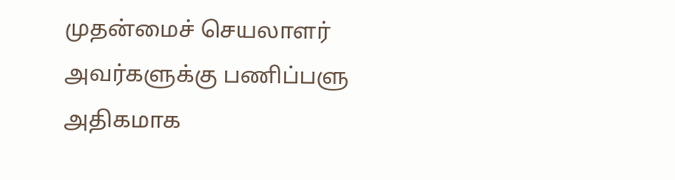முதன்மைச் செயலாளர் அவர்களுக்கு பணிப்பளு அதிகமாக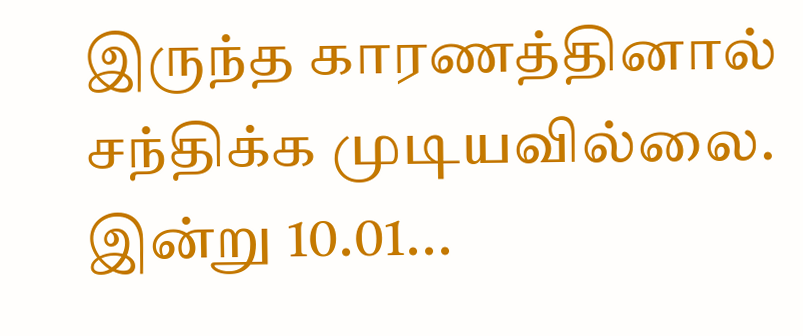இருந்த காரணத்தினால் சந்திக்க முடியவில்லை. இன்று 10.01...